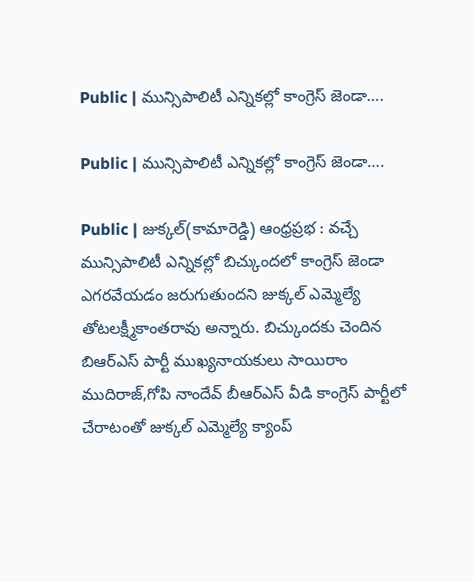Public | మున్సిపాలిటీ ఎన్నికల్లో కాంగ్రెస్ జెండా….

Public | మున్సిపాలిటీ ఎన్నికల్లో కాంగ్రెస్ జెండా….

Public | జుక్కల్(కామారెడ్డి) ఆంధ్రప్రభ : వచ్చే మున్సిపాలిటీ ఎన్నికల్లో బిచ్కుందలో కాంగ్రెస్ జెండా ఎగరవేయడం జరుగుతుందని జుక్కల్ ఎమ్మెల్యే తోటలక్ష్మీకాంతరావు అన్నారు. బిచ్కుందకు చెందిన బిఆర్ఎస్ పార్టీ ముఖ్యనాయకులు సాయిరాం ముదిరాజ్,గోపి నాందేవ్ బీఆర్ఎస్ వీడి కాంగ్రెస్ పార్టీలో చేరాటంతో జుక్కల్ ఎమ్మెల్యే క్యాంప్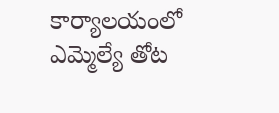కార్యాలయంలో ఎమ్మెల్యే తోట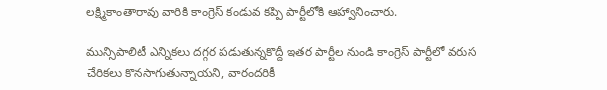లక్ష్మికాంతారావు వారికి కాంగ్రెస్ కండువ కప్పి పార్టీలోకి ఆహ్వానించారు.

మున్సిపాలిటీ ఎన్నికలు దగ్గర పడుతున్నకొద్దీ ఇతర పార్టీల నుండి కాంగ్రెస్ పార్టీలో వరుస చేరికలు కొనసాగుతున్నాయని, వారందరికీ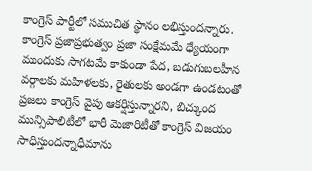కాంగ్రెస్ పార్టీలో సముచిత స్థానం లభిస్తుందన్నారు. కాంగ్రెస్ ప్రజాప్రభుత్వం ప్రజా సంక్షేమమే ధ్యేయంగా ముందుకు సాగటమే కాకుండా పేద, బడుగుబలహీన వర్గాలకు మహిళలకు, రైతులకు అండగా ఉండటంతో ప్రజలు కాంగ్రెస్ వైపు ఆకర్షిస్తున్నారని, బిచ్కుంద మున్సిపాలిటీలో భారీ మెజారిటీతో కాంగ్రెస్ విజయం సాధిస్తుందన్నాధీమాను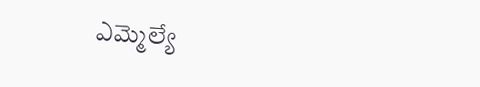ఎమ్మెల్యే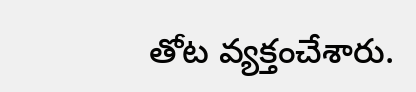తోట వ్యక్తంచేశారు.